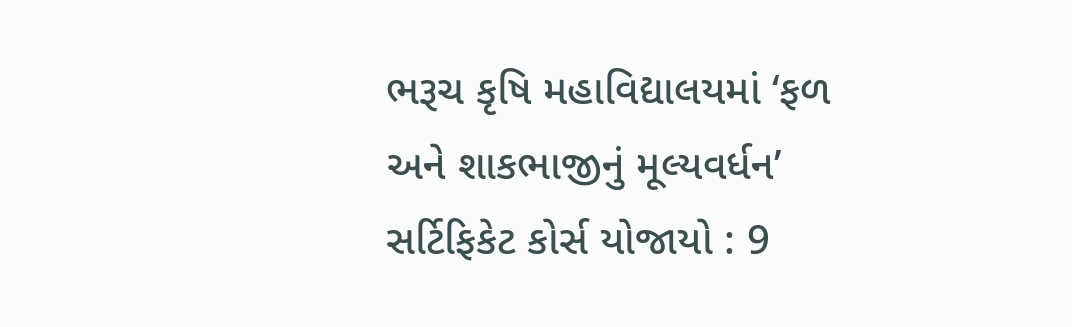ભરૂચ કૃષિ મહાવિદ્યાલયમાં ‘ફળ અને શાકભાજીનું મૂલ્યવર્ધન’ સર્ટિફિકેટ કોર્સ યોજાયો : 9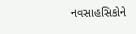નવસાહસિકોને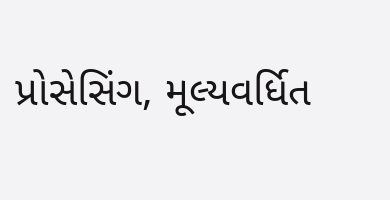પ્રોસેસિંગ, મૂલ્યવર્ધિત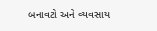બનાવટો અને વ્યવસાય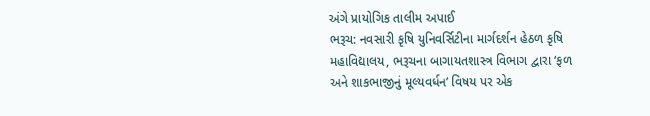અંગે પ્રાયોગિક તાલીમ અપાઈ
ભરૂચ: નવસારી કૃષિ યુનિવર્સિટીના માર્ગદર્શન હેઠળ કૃષિ મહાવિદ્યાલય, ભરૂચના બાગાયતશાસ્ત્ર વિભાગ દ્વારા ‘ફળ અને શાકભાજીનું મૂલ્યવર્ધન’ વિષય પર એક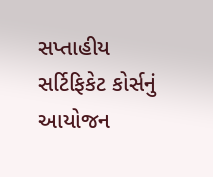સપ્તાહીય સર્ટિફિકેટ કોર્સનું આયોજન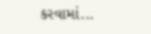કરવામાં...